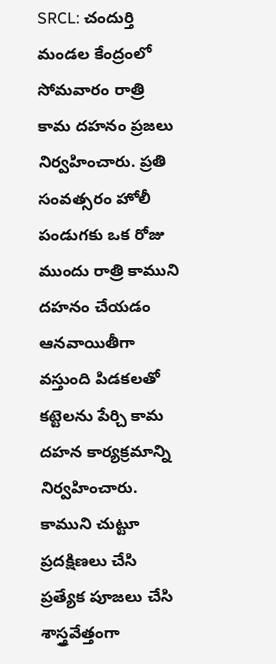SRCL: చందుర్తి మండల కేంద్రంలో సోమవారం రాత్రి కామ దహనం ప్రజలు నిర్వహించారు. ప్రతి సంవత్సరం హోలీ పండుగకు ఒక రోజు ముందు రాత్రి కాముని దహనం చేయడం ఆనవాయితీగా వస్తుంది పిడకలతో కట్టెలను పేర్చి కామ దహన కార్యక్రమాన్ని నిర్వహించారు. కాముని చుట్టూ ప్రదక్షిణలు చేసి ప్రత్యేక పూజలు చేసి శాస్త్రవేత్తంగా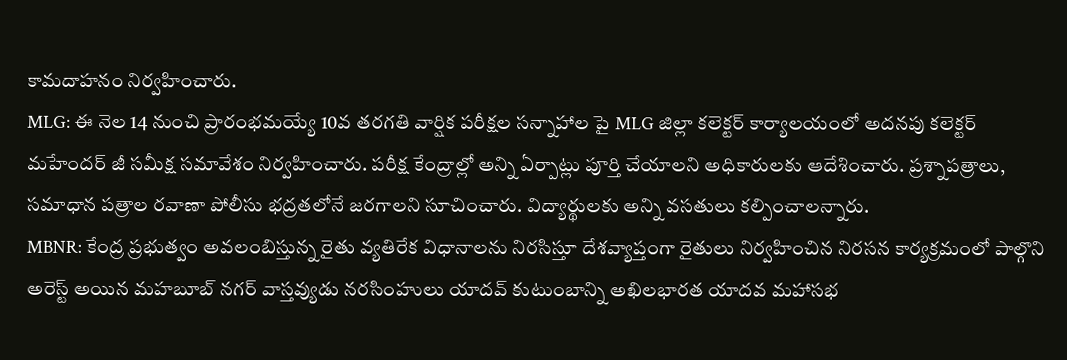కామదాహనం నిర్వహించారు.
MLG: ఈ నెల 14 నుంచి ప్రారంభమయ్యే 10వ తరగతి వార్షిక పరీక్షల సన్నాహాల పై MLG జిల్లా కలెక్టర్ కార్యాలయంలో అదనపు కలెక్టర్ మహేందర్ జీ సమీక్ష సమావేశం నిర్వహించారు. పరీక్ష కేంద్రాల్లో అన్ని ఏర్పాట్లు పూర్తి చేయాలని అధికారులకు ఆదేశించారు. ప్రశ్నాపత్రాలు, సమాధాన పత్రాల రవాణా పోలీసు భద్రతలోనే జరగాలని సూచించారు. విద్యార్థులకు అన్ని వసతులు కల్పించాలన్నారు.
MBNR: కేంద్ర ప్రభుత్వం అవలంబిస్తున్న రైతు వ్యతిరేక విధానాలను నిరసిస్తూ దేశవ్యాప్తంగా రైతులు నిర్వహించిన నిరసన కార్యక్రమంలో పాల్గొని అరెస్ట్ అయిన మహబూబ్ నగర్ వాస్తవ్యుడు నరసింహులు యాదవ్ కుటుంబాన్ని అఖిలభారత యాదవ మహాసభ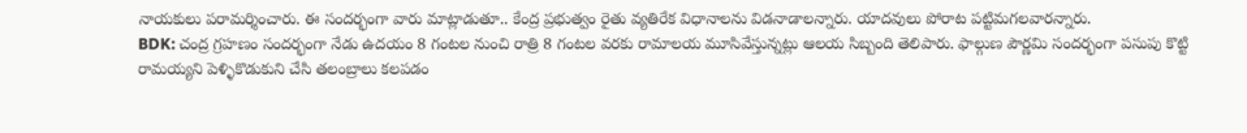నాయకులు పరామర్శించారు. ఈ సందర్భంగా వారు మాట్లాడుతూ.. కేంద్ర ప్రభుత్వం రైతు వ్యతిరేక విధానాలను విడనాడాలన్నారు. యాదవులు పోరాట పట్టిమగలవారన్నారు.
BDK: చంద్ర గ్రహణం సందర్భంగా నేడు ఉదయం 8 గంటల నుంచి రాత్రి 8 గంటల వరకు రామాలయ మూసివేస్తున్నట్లు ఆలయ సిబ్బంది తెలిపారు. ఫాల్గుణ పౌర్ణమి సందర్భంగా పసుపు కొట్టి రామయ్యని పెళ్ళికొడుకుని చేసి తలంబ్రాలు కలపడం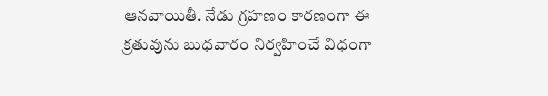ఆనవాయితీ. నేడు గ్రహణం కారణంగా ఈ క్రతువును బుధవారం నిర్వహించే విధంగా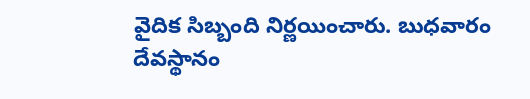వైదిక సిబ్బంది నిర్ణయించారు. బుధవారం దేవస్థానం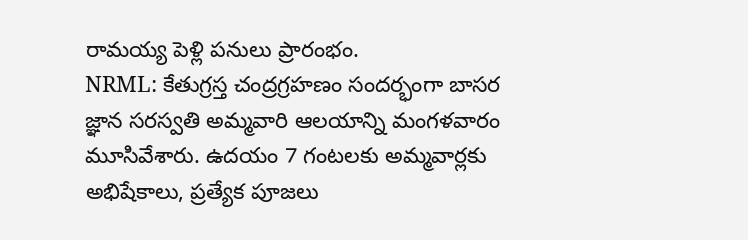రామయ్య పెళ్లి పనులు ప్రారంభం.
NRML: కేతుగ్రస్త చంద్రగ్రహణం సందర్భంగా బాసర జ్ఞాన సరస్వతి అమ్మవారి ఆలయాన్ని మంగళవారం మూసివేశారు. ఉదయం 7 గంటలకు అమ్మవార్లకు అభిషేకాలు, ప్రత్యేక పూజలు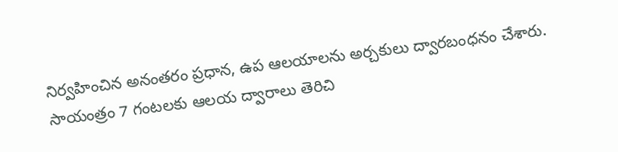నిర్వహించిన అనంతరం ప్రధాన, ఉప ఆలయాలను అర్చకులు ద్వారబంధనం చేశారు. సాయంత్రం 7 గంటలకు ఆలయ ద్వారాలు తెరిచి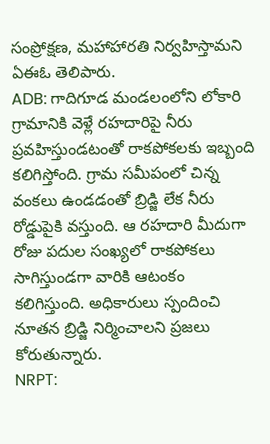సంప్రోక్షణ, మహాహారతి నిర్వహిస్తామని ఏఈఓ తెలిపారు.
ADB: గాదిగూడ మండలంలోని లోకారి గ్రామానికి వెళ్లే రహదారిపై నీరు ప్రవహిస్తుండటంతో రాకపోకలకు ఇబ్బంది కలిగిస్తోంది. గ్రామ సమీపంలో చిన్న వంకలు ఉండడంతో బ్రిడ్జి లేక నీరు రోడ్డుపైకి వస్తుంది. ఆ రహదారి మీదుగా రోజు పదుల సంఖ్యలో రాకపోకలు సాగిస్తుండగా వారికి ఆటంకం కలిగిస్తుంది. అధికారులు స్పందించి నూతన బ్రిడ్జి నిర్మించాలని ప్రజలు కోరుతున్నారు.
NRPT: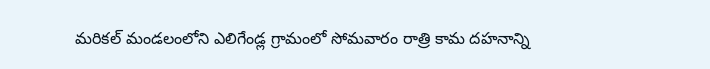మరికల్ మండలంలోని ఎలిగేండ్ల గ్రామంలో సోమవారం రాత్రి కామ దహనాన్ని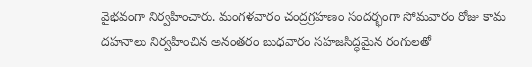వైభవంగా నిర్వహించారు. మంగళవారం చంద్రగ్రహణం సందర్భంగా సోమవారం రోజు కామ దహనాలు నిర్వహించిన అనంతరం బుధవారం సహజసిద్ధమైన రంగులతో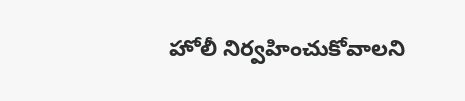హోలీ నిర్వహించుకోవాలని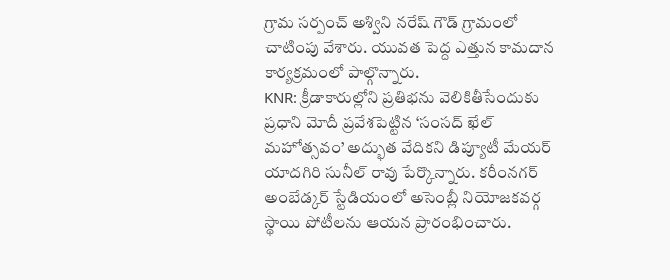గ్రామ సర్పంచ్ అశ్విని నరేష్ గౌడ్ గ్రామంలో చాటింపు వేశారు. యువత పెద్ద ఎత్తున కామదాన కార్యక్రమంలో పాల్గొన్నారు.
KNR: క్రీడాకారుల్లోని ప్రతిభను వెలికితీసేందుకు ప్రధాని మోదీ ప్రవేశపెట్టిన ‘సంసద్ ఖేల్ మహోత్సవం’ అద్భుత వేదికని డిప్యూటీ మేయర్ యాదగిరి సునీల్ రావు పేర్కొన్నారు. కరీంనగర్ అంబేడ్కర్ స్టేడియంలో అసెంబ్లీ నియోజకవర్గ స్థాయి పోటీలను ఆయన ప్రారంభించారు.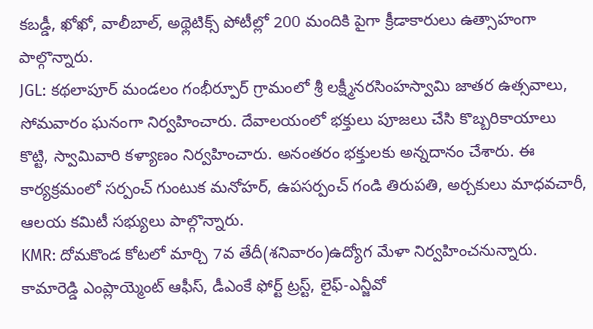కబడ్డీ, ఖోఖో, వాలీబాల్, అథ్లెటిక్స్ పోటీల్లో 200 మందికి పైగా క్రీడాకారులు ఉత్సాహంగా పాల్గొన్నారు.
JGL: కథలాపూర్ మండలం గంభీర్పూర్ గ్రామంలో శ్రీ లక్ష్మీనరసింహస్వామి జాతర ఉత్సవాలు, సోమవారం ఘనంగా నిర్వహించారు. దేవాలయంలో భక్తులు పూజలు చేసి కొబ్బరికాయాలు కొట్టి, స్వామివారి కళ్యాణం నిర్వహించారు. అనంతరం భక్తులకు అన్నదానం చేశారు. ఈ కార్యక్రమంలో సర్పంచ్ గుంటుక మనోహర్, ఉపసర్పంచ్ గండి తిరుపతి, అర్చకులు మాధవచారీ, ఆలయ కమిటీ సభ్యులు పాల్గొన్నారు.
KMR: దోమకొండ కోటలో మార్చి 7వ తేదీ(శనివారం)ఉద్యోగ మేళా నిర్వహించనున్నారు. కామారెడ్డి ఎంప్లాయ్మెంట్ ఆఫీస్, డీఎంకే ఫోర్ట్ ట్రస్ట్, లైఫ్-ఎన్జీవో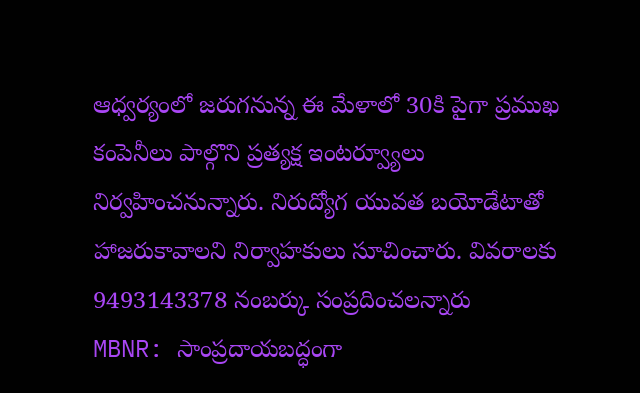ఆధ్వర్యంలో జరుగనున్న ఈ మేళాలో 30కి పైగా ప్రముఖ కంపెనీలు పాల్గొని ప్రత్యక్ష ఇంటర్వ్యూలు నిర్వహించనున్నారు. నిరుద్యోగ యువత బయోడేటాతో హాజరుకావాలని నిర్వాహకులు సూచించారు. వివరాలకు 9493143378 నంబర్కు సంప్రదించలన్నారు
MBNR: సాంప్రదాయబద్ధంగా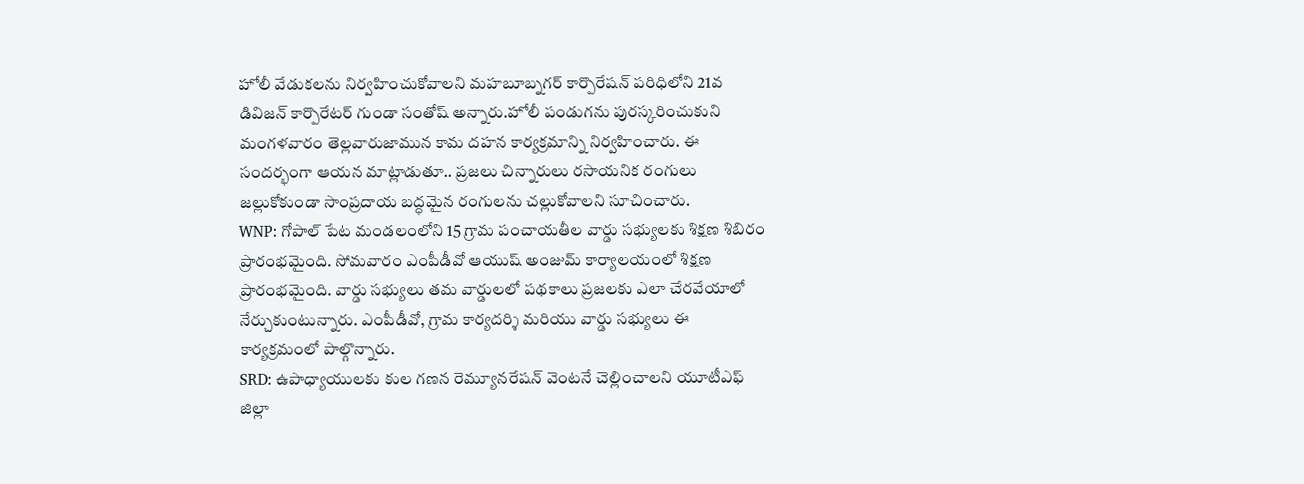హోలీ వేడుకలను నిర్వహించుకోవాలని మహబూబ్నగర్ కార్పొరేషన్ పరిధిలోని 21వ డివిజన్ కార్పొరేటర్ గుండా సంతోష్ అన్నారు.హోలీ పండుగను పురస్కరించుకుని మంగళవారం తెల్లవారుజామున కామ దహన కార్యక్రమాన్ని నిర్వహించారు. ఈ సందర్భంగా ఆయన మాట్లాడుతూ.. ప్రజలు చిన్నారులు రసాయనిక రంగులు జల్లుకోకుండా సాంప్రదాయ బద్ధమైన రంగులను చల్లుకోవాలని సూచించారు.
WNP: గోపాల్ పేట మండలంలోని 15 గ్రామ పంచాయతీల వార్డు సభ్యులకు శిక్షణ శిబిరం ప్రారంభమైంది. సోమవారం ఎంపీడీవో ఆయుష్ అంజుమ్ కార్యాలయంలో శిక్షణ ప్రారంభమైంది. వార్డు సభ్యులు తమ వార్డులలో పథకాలు ప్రజలకు ఎలా చేరవేయాలో నేర్చుకుంటున్నారు. ఎంపీడీవో, గ్రామ కార్యదర్శి మరియు వార్డు సభ్యులు ఈ కార్యక్రమంలో పాల్గొన్నారు.
SRD: ఉపాధ్యాయులకు కుల గణన రెమ్యూనరేషన్ వెంటనే చెల్లించాలని యూటీఎఫ్ జిల్లా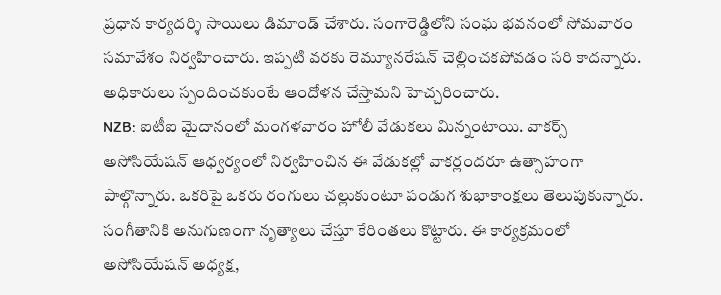ప్రధాన కార్యదర్శి సాయిలు డిమాండ్ చేశారు. సంగారెడ్డిలోని సంఘ భవనంలో సోమవారం సమావేశం నిర్వహించారు. ఇప్పటి వరకు రెమ్యూనరేషన్ చెల్లించకపోవడం సరి కాదన్నారు. అధికారులు స్పందించకుంటే ఆందోళన చేస్తామని హెచ్చరించారు.
NZB: ఐటీఐ మైదానంలో మంగళవారం హోలీ వేడుకలు మిన్నంటాయి. వాకర్స్ అసోసియేషన్ ఆధ్వర్యంలో నిర్వహించిన ఈ వేడుకల్లో వాకర్లందరూ ఉత్సాహంగా పాల్గొన్నారు. ఒకరిపై ఒకరు రంగులు చల్లుకుంటూ పండుగ శుభాకాంక్షలు తెలుపుకున్నారు. సంగీతానికి అనుగుణంగా నృత్యాలు చేస్తూ కేరింతలు కొట్టారు. ఈ కార్యక్రమంలో అసోసియేషన్ అధ్యక్ష,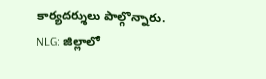కార్యదర్శులు పాల్గొన్నారు.
NLG: జిల్లాలో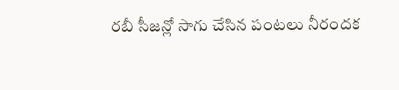రబీ సీజన్లో సాగు చేసిన పంటలు నీరందక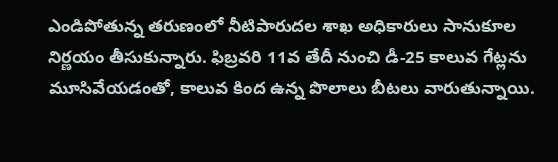ఎండిపోతున్న తరుణంలో నీటిపారుదల శాఖ అధికారులు సానుకూల నిర్ణయం తీసుకున్నారు. ఫిబ్రవరి 11వ తేదీ నుంచి డీ-25 కాలువ గేట్లను మూసివేయడంతో, కాలువ కింద ఉన్న పొలాలు బీటలు వారుతున్నాయి.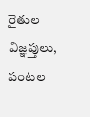రైతుల విజ్ఞప్తులు, పంటల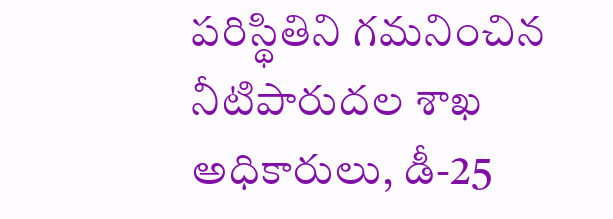పరిస్థితిని గమనించిన నీటిపారుదల శాఖ అధికారులు, డీ-25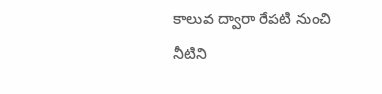కాలువ ద్వారా రేపటి నుంచి నీటిని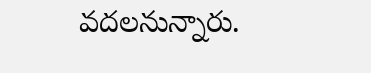వదలనున్నారు.